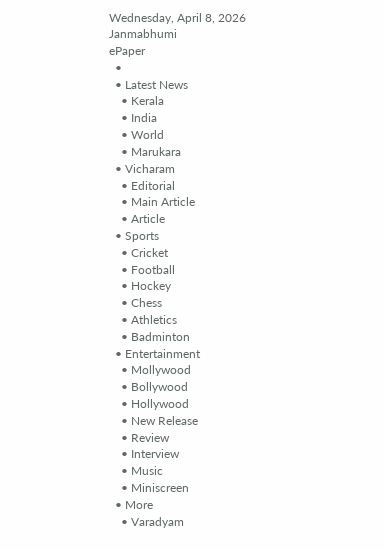Wednesday, April 8, 2026
Janmabhumi
ePaper
  •
  • Latest News
    • Kerala
    • India
    • World
    • Marukara
  • Vicharam
    • Editorial
    • Main Article
    • Article
  • Sports
    • Cricket
    • Football
    • Hockey
    • Chess
    • Athletics
    • Badminton
  • Entertainment
    • Mollywood
    • Bollywood
    • Hollywood
    • New Release
    • Review
    • Interview
    • Music
    • Miniscreen
  • More
    • Varadyam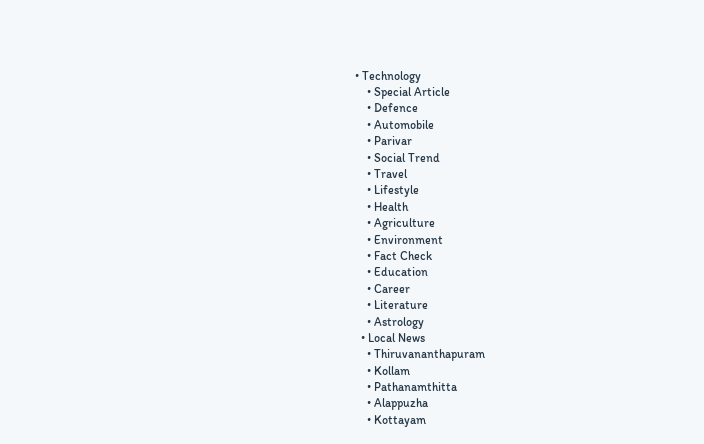• Technology
    • Special Article
    • Defence
    • Automobile
    • Parivar
    • Social Trend
    • Travel
    • Lifestyle
    • Health
    • Agriculture
    • Environment
    • Fact Check
    • Education
    • Career
    • Literature
    • Astrology
  • Local News
    • Thiruvananthapuram
    • Kollam
    • Pathanamthitta
    • Alappuzha
    • Kottayam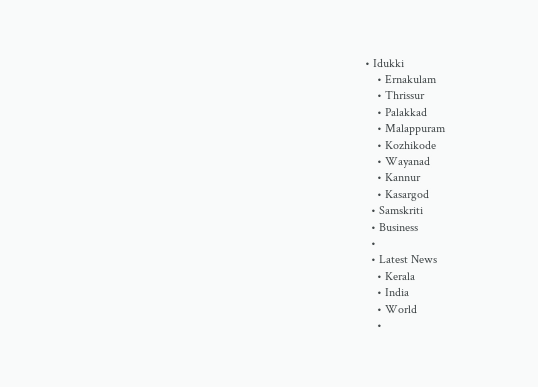• Idukki
    • Ernakulam
    • Thrissur
    • Palakkad
    • Malappuram
    • Kozhikode
    • Wayanad
    • Kannur
    • Kasargod
  • Samskriti
  • Business
  •
  • Latest News
    • Kerala
    • India
    • World
    •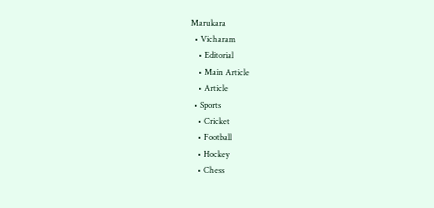Marukara
  • Vicharam
    • Editorial
    • Main Article
    • Article
  • Sports
    • Cricket
    • Football
    • Hockey
    • Chess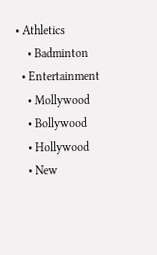• Athletics
    • Badminton
  • Entertainment
    • Mollywood
    • Bollywood
    • Hollywood
    • New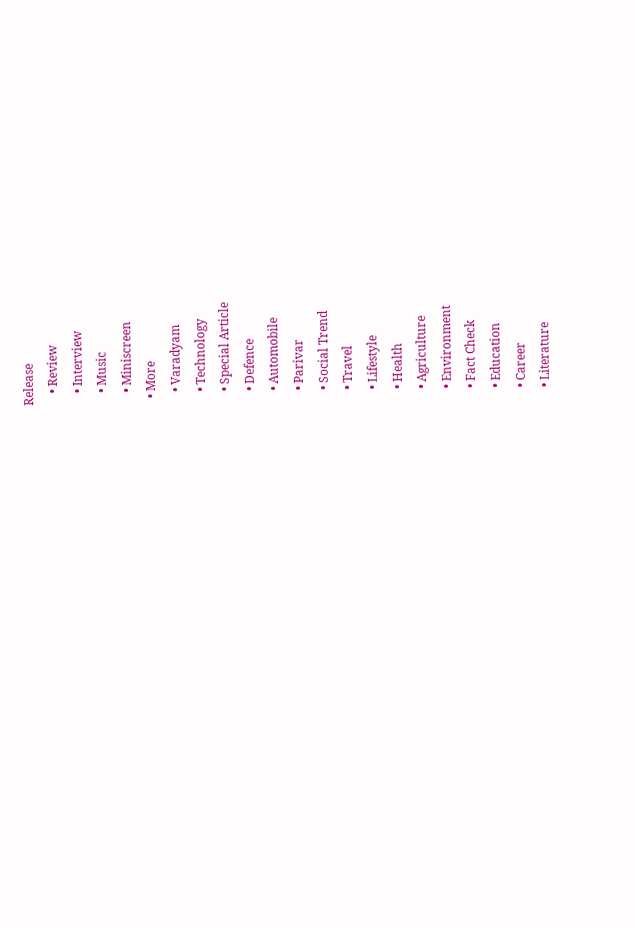Release
    • Review
    • Interview
    • Music
    • Miniscreen
  • More
    • Varadyam
    • Technology
    • Special Article
    • Defence
    • Automobile
    • Parivar
    • Social Trend
    • Travel
    • Lifestyle
    • Health
    • Agriculture
    • Environment
    • Fact Check
    • Education
    • Career
    • Literature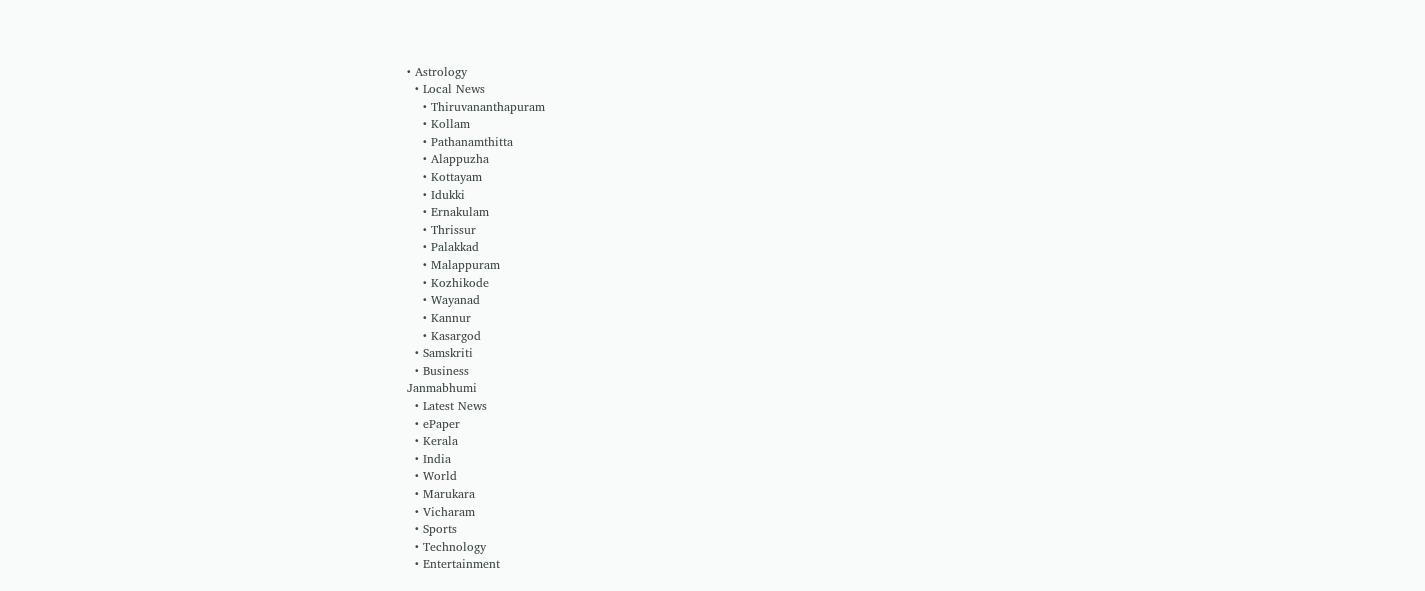• Astrology
  • Local News
    • Thiruvananthapuram
    • Kollam
    • Pathanamthitta
    • Alappuzha
    • Kottayam
    • Idukki
    • Ernakulam
    • Thrissur
    • Palakkad
    • Malappuram
    • Kozhikode
    • Wayanad
    • Kannur
    • Kasargod
  • Samskriti
  • Business
Janmabhumi
  • Latest News
  • ePaper
  • Kerala
  • India
  • World
  • Marukara
  • Vicharam
  • Sports
  • Technology
  • Entertainment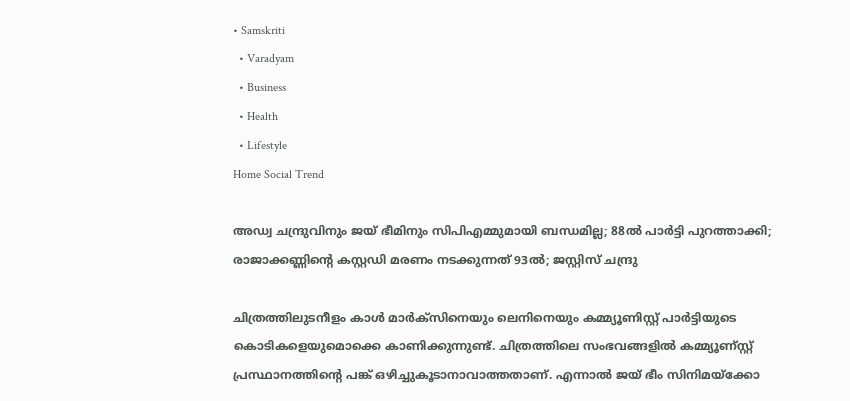• Samskriti
  • Varadyam
  • Business
  • Health
  • Lifestyle
Home Social Trend

അഡ്വ ചന്ദ്രുവിനും ജയ് ഭീമിനും സിപിഎമ്മുമായി ബന്ധമില്ല; 88ല്‍ പാര്‍ട്ടി പുറത്താക്കി; രാജാക്കണ്ണിന്റെ കസ്റ്റഡി മരണം നടക്കുന്നത് 93ല്‍; ജസ്റ്റിസ് ചന്ദ്രു

ചിത്രത്തിലുടനീളം കാള്‍ മാര്‍ക്‌സിനെയും ലെനിനെയും കമ്മ്യൂണിസ്റ്റ് പാര്‍ട്ടിയുടെ കൊടികളെയുമൊക്കെ കാണിക്കുന്നുണ്ട്. ചിത്രത്തിലെ സംഭവങ്ങളില്‍ കമ്മ്യൂണ്‌സ്റ്റ് പ്രസ്ഥാനത്തിന്റെ പങ്ക് ഒഴിച്ചുകൂടാനാവാത്തതാണ്. എന്നാല്‍ ജയ് ഭീം സിനിമയ്‌ക്കോ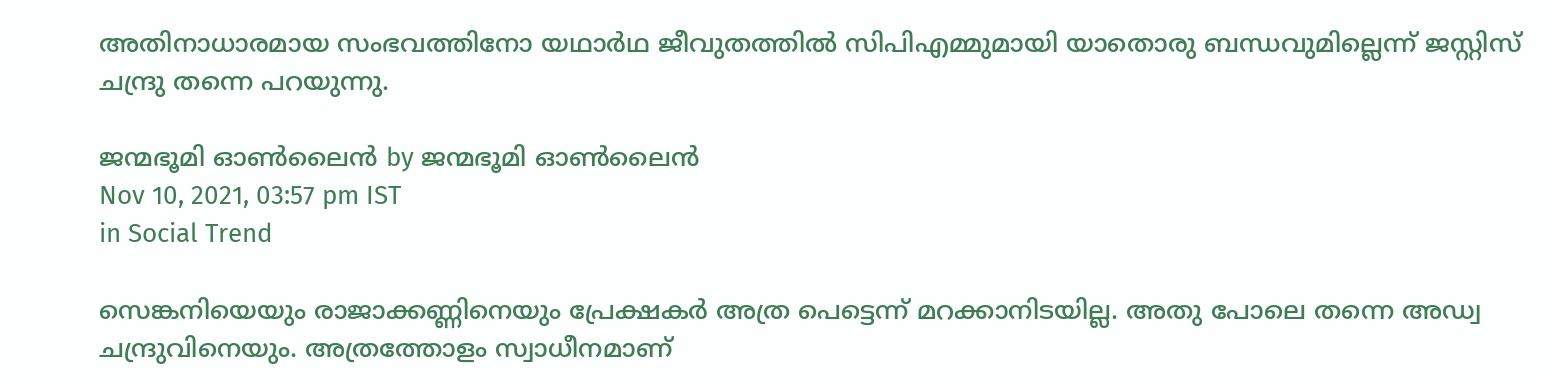അതിനാധാരമായ സംഭവത്തിനോ യഥാര്‍ഥ ജീവുതത്തില്‍ സിപിഎമ്മുമായി യാതൊരു ബന്ധവുമില്ലെന്ന് ജസ്റ്റിസ് ചന്ദ്രു തന്നെ പറയുന്നു.

ജന്മഭൂമി ഓണ്‍ലൈന്‍ by ജന്മഭൂമി ഓണ്‍ലൈന്‍
Nov 10, 2021, 03:57 pm IST
in Social Trend

സെങ്കനിയെയും രാജാക്കണ്ണിനെയും പ്രേക്ഷകര്‍ അത്ര പെട്ടെന്ന് മറക്കാനിടയില്ല. അതു പോലെ തന്നെ അഡ്വ ചന്ദ്രുവിനെയും. അത്രത്തോളം സ്വാധീനമാണ്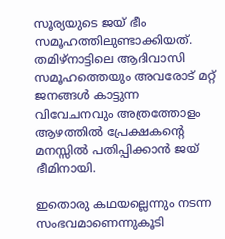സൂര്യയുടെ ജയ് ഭീം സമൂഹത്തിലുണ്ടാക്കിയത്. തമിഴ്‌നാട്ടിലെ ആദിവാസി സമൂഹത്തെയും അവരോട് മറ്റ് ജനങ്ങള്‍ കാട്ടുന്ന വിവേചനവും അത്രത്തോളം ആഴത്തില്‍ പ്രേക്ഷകന്റെ മനസ്സില്‍ പതിപ്പിക്കാന്‍ ജയ് ഭീമിനായി.

ഇതൊരു കഥയല്ലെന്നും നടന്ന സംഭവമാണെന്നുകൂടി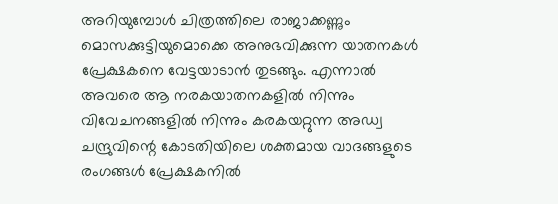അറിയുമ്പോള്‍ ചിത്രത്തിലെ രാജാക്കണ്ണും മൊസക്കുട്ടിയുമൊക്കെ അനുഭവിക്കുന്ന യാതനകള്‍ പ്രേക്ഷകനെ വേട്ടയാടാന്‍ തുടങ്ങും. എന്നാല്‍ അവരെ ആ നരകയാതനകളില്‍ നിന്നും വിവേചനങ്ങളില്‍ നിന്നും കരകയറ്റുന്ന അഡ്വ ചന്ദ്രുവിന്റെ കോടതിയിലെ ശക്തമായ വാദങ്ങളുടെ രംഗങ്ങള്‍ പ്രേക്ഷകനില്‍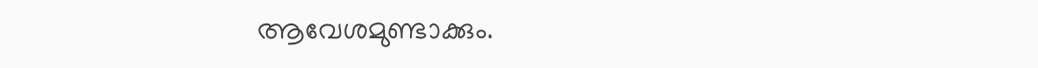ആവേശമുണ്ടാക്കും.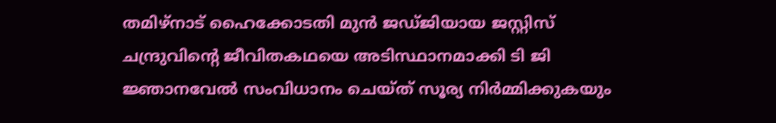തമിഴ്‌നാട് ഹൈക്കോടതി മുന്‍ ജഡ്ജിയായ ജസ്റ്റിസ് ചന്ദ്രുവിന്റെ ജീവിതകഥയെ അടിസ്ഥാനമാക്കി ടി ജി ജ്ഞാനവേല്‍ സംവിധാനം ചെയ്ത് സൂര്യ നിര്‍മ്മിക്കുകയും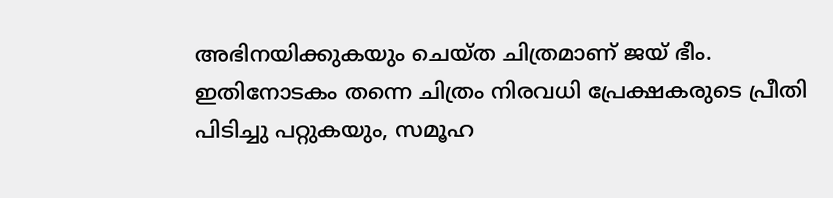അഭിനയിക്കുകയും ചെയ്ത ചിത്രമാണ് ജയ് ഭീം. ഇതിനോടകം തന്നെ ചിത്രം നിരവധി പ്രേക്ഷകരുടെ പ്രീതി പിടിച്ചു പറ്റുകയും, സമൂഹ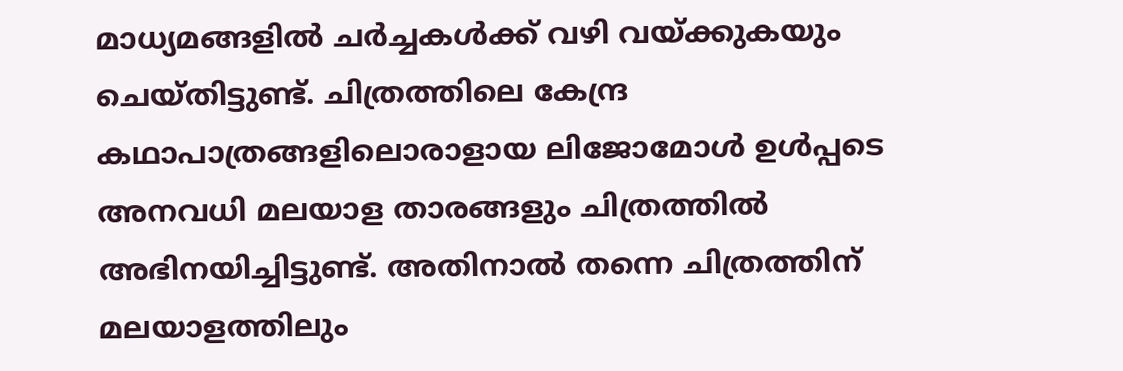മാധ്യമങ്ങളില്‍ ചര്‍ച്ചകള്‍ക്ക് വഴി വയ്‌ക്കുകയും ചെയ്തിട്ടുണ്ട്. ചിത്രത്തിലെ കേന്ദ്ര കഥാപാത്രങ്ങളിലൊരാളായ ലിജോമോള്‍ ഉള്‍പ്പടെ അനവധി മലയാള താരങ്ങളും ചിത്രത്തില്‍ അഭിനയിച്ചിട്ടുണ്ട്. അതിനാല്‍ തന്നെ ചിത്രത്തിന് മലയാളത്തിലും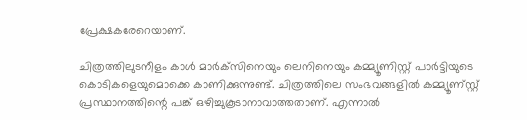പ്രേക്ഷകരേറെയാണ്.

ചിത്രത്തിലുടനീളം കാള്‍ മാര്‍ക്‌സിനെയും ലെനിനെയും കമ്മ്യൂണിസ്റ്റ് പാര്‍ട്ടിയുടെ കൊടികളെയുമൊക്കെ കാണിക്കുന്നുണ്ട്. ചിത്രത്തിലെ സംഭവങ്ങളില്‍ കമ്മ്യൂണ്‌സ്റ്റ് പ്രസ്ഥാനത്തിന്റെ പങ്ക് ഒഴിച്ചുകൂടാനാവാത്തതാണ്. എന്നാല്‍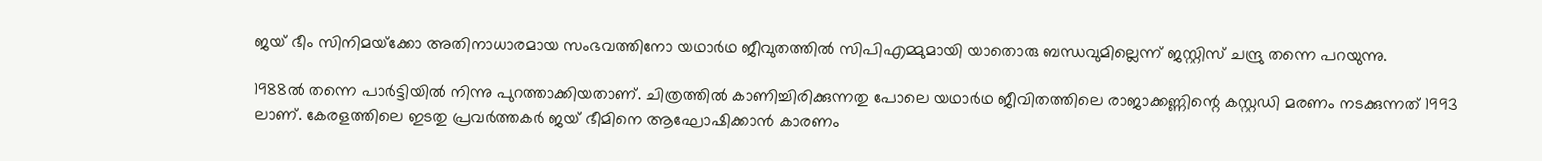ജയ് ഭീം സിനിമയ്‌ക്കോ അതിനാധാരമായ സംഭവത്തിനോ യഥാര്‍ഥ ജീവുതത്തില്‍ സിപിഎമ്മുമായി യാതൊരു ബന്ധവുമില്ലെന്ന് ജസ്റ്റിസ് ചന്ദ്രു തന്നെ പറയുന്നു.

1988ല്‍ തന്നെ പാര്‍ട്ടിയില്‍ നിന്നു പുറത്താക്കിയതാണ്. ചിത്രത്തില്‍ കാണിച്ചിരിക്കുന്നതു പോലെ യഥാര്‍ഥ ജീവിതത്തിലെ രാജാക്കണ്ണിന്റെ കസ്റ്റഡി മരണം നടക്കുന്നത് 1993 ലാണ്. കേരളത്തിലെ ഇടതു പ്രവര്‍ത്തകര്‍ ജയ് ഭീമിനെ ആഘോഷിക്കാന്‍ കാരണം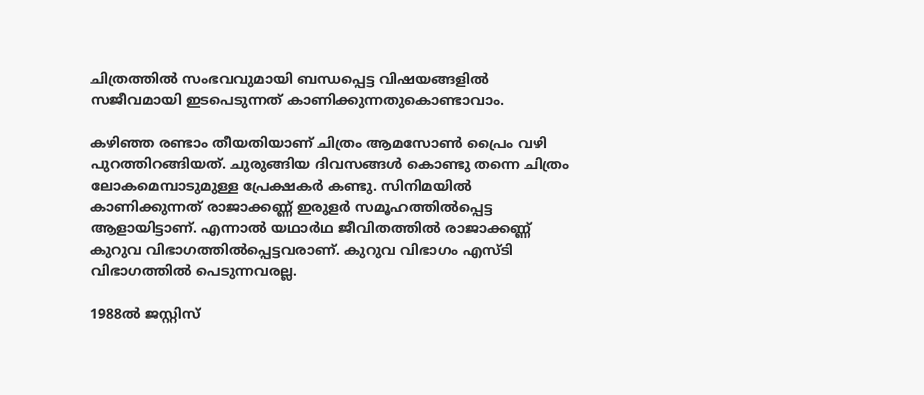ചിത്രത്തില്‍ സംഭവവുമായി ബന്ധപ്പെട്ട വിഷയങ്ങളില്‍ സജീവമായി ഇടപെടുന്നത് കാണിക്കുന്നതുകൊണ്ടാവാം.

കഴിഞ്ഞ രണ്ടാം തീയതിയാണ് ചിത്രം ആമസോണ്‍ പ്രൈം വഴി പുറത്തിറങ്ങിയത്. ചുരുങ്ങിയ ദിവസങ്ങള്‍ കൊണ്ടു തന്നെ ചിത്രം ലോകമെമ്പാടുമുള്ള പ്രേക്ഷകര്‍ കണ്ടു. സിനിമയില്‍ കാണിക്കുന്നത് രാജാക്കണ്ണ് ഇരുളര്‍ സമൂഹത്തില്‍പ്പെട്ട ആളായിട്ടാണ്. എന്നാല്‍ യഥാര്‍ഥ ജീവിതത്തില്‍ രാജാക്കണ്ണ് കുറുവ വിഭാഗത്തില്‍പ്പെട്ടവരാണ്. കുറുവ വിഭാഗം എസ്ടി വിഭാഗത്തില്‍ പെടുന്നവരല്ല.

1988ല്‍ ജസ്റ്റിസ്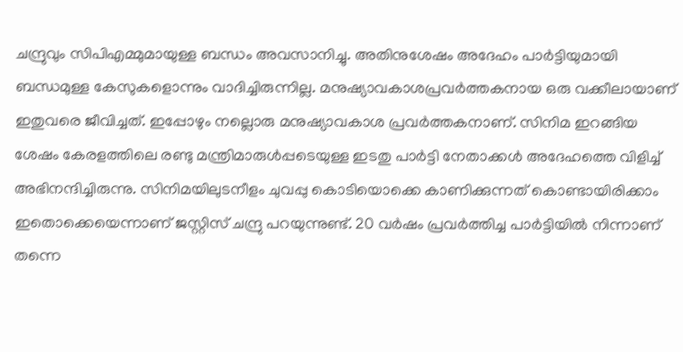ചന്ദ്രുവും സിപിഎമ്മുമായുള്ള ബന്ധം അവസാനിച്ചു. അതിനുശേഷം അദേഹം പാര്‍ട്ടിയുമായി ബന്ധമുള്ള കേസുകളൊന്നും വാദിച്ചിരുന്നില്ല. മനുഷ്യാവകാശപ്രവര്‍ത്തകനായ ഒരു വക്കീലായാണ് ഇതുവരെ ജീവിച്ചത്. ഇപ്പോഴും നല്ലൊരു മനുഷ്യാവകാശ പ്രവര്‍ത്തകനാണ്. സിനിമ ഇറങ്ങിയ ശേഷം കേരളത്തിലെ രണ്ടു മന്ത്രിമാരുള്‍പ്പടെയുള്ള ഇടതു പാര്‍ട്ടി നേതാക്കള്‍ അദേഹത്തെ വിളിച്ച് അഭിനന്ദിച്ചിരുന്നു. സിനിമയിലുടനീളം ചുവപ്പു കൊടിയൊക്കെ കാണിക്കുന്നത് കൊണ്ടായിരിക്കാം ഇതൊക്കെയെന്നാണ് ജസ്റ്റിസ് ചന്ദ്രു പറയുന്നുണ്ട്. 20 വര്‍ഷം പ്രവര്‍ത്തിച്ച പാര്‍ട്ടിയില്‍ നിന്നാണ് തന്നെ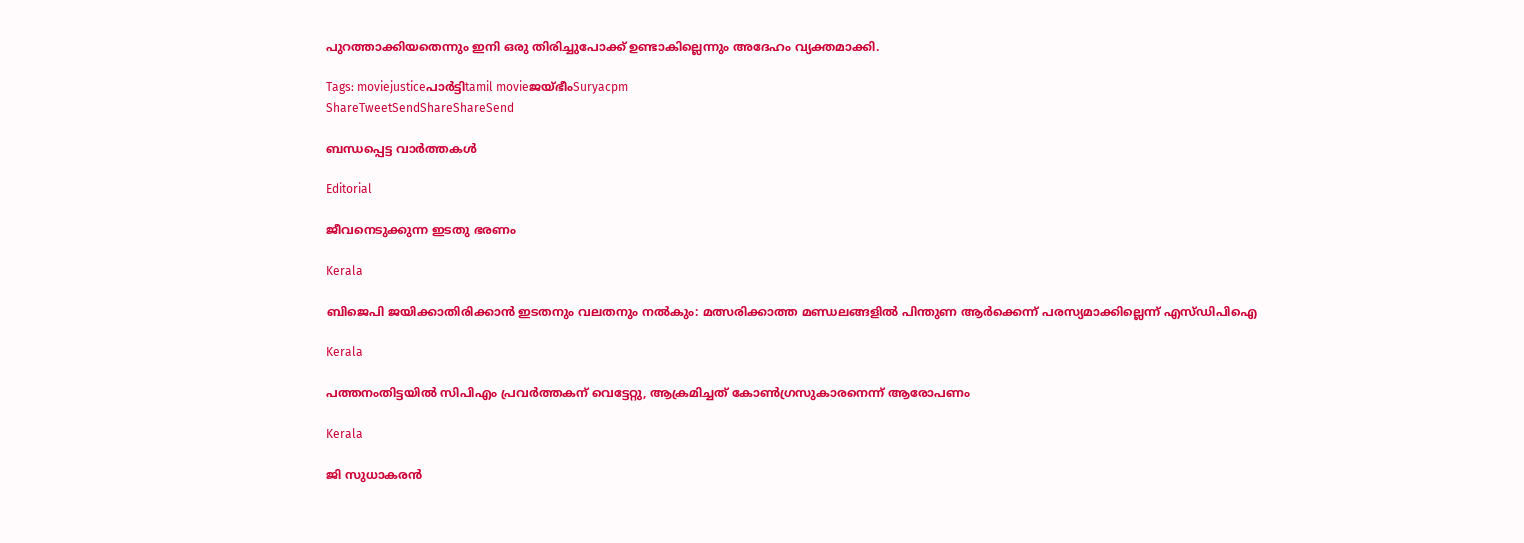പുറത്താക്കിയതെന്നും ഇനി ഒരു തിരിച്ചുപോക്ക് ഉണ്ടാകില്ലെന്നും അദേഹം വ്യക്തമാക്കി.

Tags: moviejusticeപാര്‍ട്ടിtamil movieജയ്ഭീംSuryacpm
ShareTweetSendShareShareSend

ബന്ധപ്പെട്ട വാര്‍ത്തകള്‍

Editorial

ജീവനെടുക്കുന്ന ഇടതു ഭരണം

Kerala

ബിജെപി ജയിക്കാതിരിക്കാൻ ഇടതനും വലതനും നൽകും: മത്സരിക്കാത്ത മണ്ഡലങ്ങളിൽ പിന്തുണ ആർക്കെന്ന് പരസ്യമാക്കില്ലെന്ന് എസ്ഡിപിഐ

Kerala

പത്തനംതിട്ടയില്‍ സിപിഎം പ്രവര്‍ത്തകന് വെട്ടേറ്റു, ആക്രമിച്ചത് കോണ്‍ഗ്രസുകാരനെന്ന് ആരോപണം

Kerala

ജി സുധാകരന്‍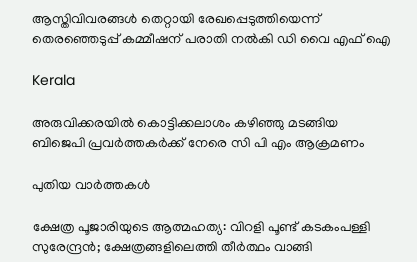ആസ്തിവിവരങ്ങള്‍ തെറ്റായി രേഖപ്പെടുത്തിയെന്ന് തെരഞ്ഞെടുപ്പ് കമ്മീഷന് പരാതി നല്‍കി ഡി വൈ എഫ് ഐ

Kerala

അരുവിക്കരയില്‍ കൊട്ടിക്കലാശം കഴിഞ്ഞു മടങ്ങിയ ബിജെപി പ്രവര്‍ത്തകര്‍ക്ക് നേരെ സി പി എം ആക്രമണം

പുതിയ വാര്‍ത്തകള്‍

ക്ഷേത്ര പൂജാരിയുടെ ആത്മഹത്യ: വിറളി പൂണ്ട് കടകംപള്ളി സുരേന്ദ്രന്‍; ക്ഷേത്രങ്ങളിലെത്തി തീര്‍ത്ഥം വാങ്ങി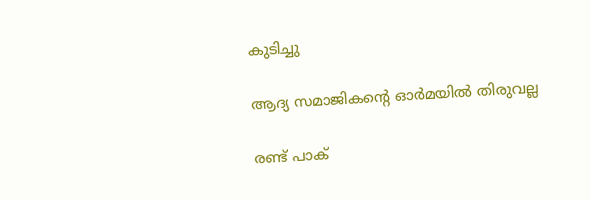കുടിച്ചു

ആദ്യ സമാജികന്റെ ഓര്‍മയില്‍ തിരുവല്ല

രണ്ട് പാക്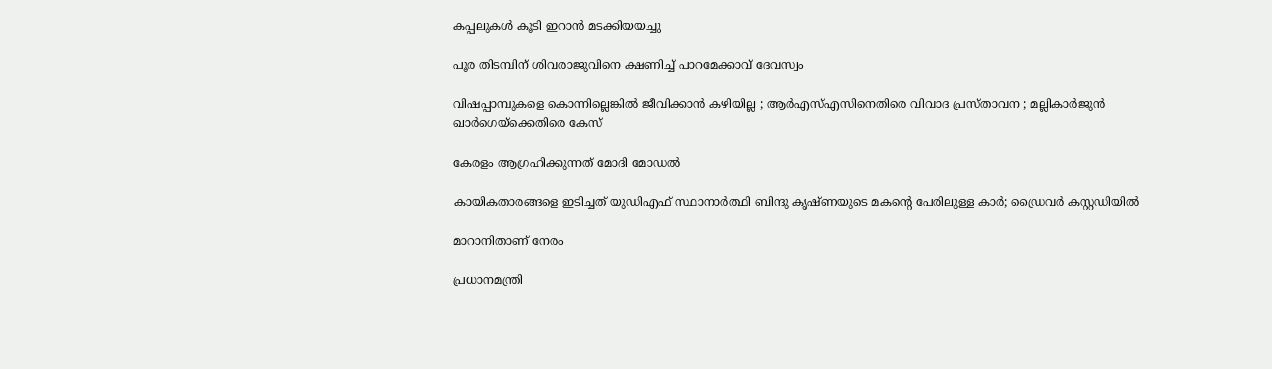കപ്പലുകള്‍ കൂടി ഇറാന്‍ മടക്കിയയച്ചു

പൂര തിടമ്പിന് ശിവരാജുവിനെ ക്ഷണിച്ച് പാറമേക്കാവ് ദേവസ്വം

വിഷപ്പാമ്പുകളെ കൊന്നില്ലെങ്കിൽ ജീവിക്കാൻ കഴിയില്ല ; ആർ‌എസ്‌എസിനെതിരെ വിവാദ പ്രസ്താവന ; മല്ലികാർജുൻ ഖാർഗെയ്‌ക്കെതിരെ കേസ്

കേരളം ആഗ്രഹിക്കുന്നത് മോദി മോഡല്‍

കായികതാരങ്ങളെ ഇടിച്ചത് യുഡിഎഫ് സ്ഥാനാർത്ഥി ബിന്ദു കൃഷ്‌ണയുടെ മകന്റെ പേരിലുള്ള കാർ; ഡ്രൈവർ കസ്റ്റഡിയിൽ

മാറാനിതാണ് നേരം

പ്രധാനമന്ത്രി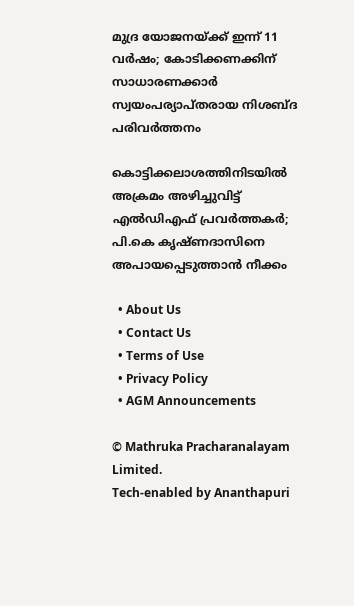മുദ്ര യോജനയ്‌ക്ക് ഇന്ന് 11 വർഷം; കോടിക്കണക്കിന് സാധാരണക്കാർ സ്വയംപര്യാപ്തരായ നിശബ്ദ പരിവർത്തനം

കൊട്ടിക്കലാശത്തിനിടയില്‍ അക്രമം അഴിച്ചുവിട്ട് എല്‍ഡിഎഫ് പ്രവര്‍ത്തകര്‍; പി.കെ കൃഷ്ണദാസിനെ അപായപ്പെടുത്താൻ നീക്കം

  • About Us
  • Contact Us
  • Terms of Use
  • Privacy Policy
  • AGM Announcements

© Mathruka Pracharanalayam Limited.
Tech-enabled by Ananthapuri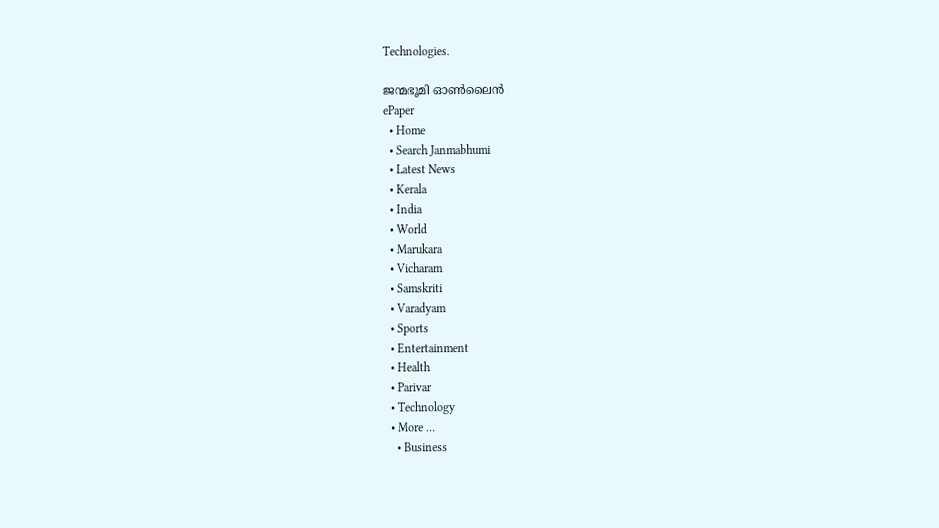Technologies.

ജന്മഭൂമി ഓണ്‍ലൈന്‍
ePaper
  • Home
  • Search Janmabhumi
  • Latest News
  • Kerala
  • India
  • World
  • Marukara
  • Vicharam
  • Samskriti
  • Varadyam
  • Sports
  • Entertainment
  • Health
  • Parivar
  • Technology
  • More …
    • Business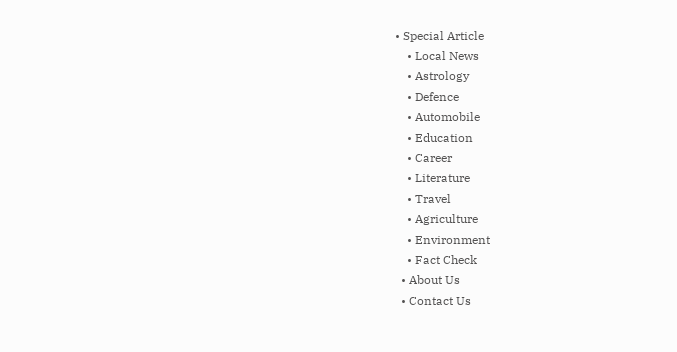• Special Article
    • Local News
    • Astrology
    • Defence
    • Automobile
    • Education
    • Career
    • Literature
    • Travel
    • Agriculture
    • Environment
    • Fact Check
  • About Us
  • Contact Us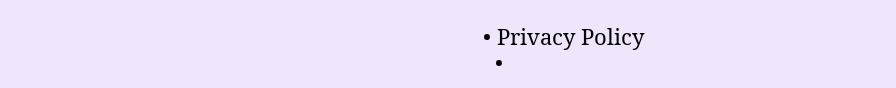• Privacy Policy
  •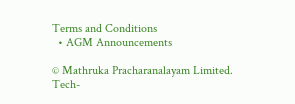Terms and Conditions
  • AGM Announcements

© Mathruka Pracharanalayam Limited.
Tech-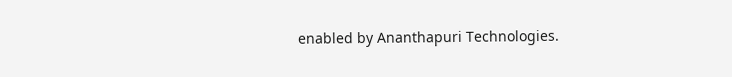enabled by Ananthapuri Technologies.